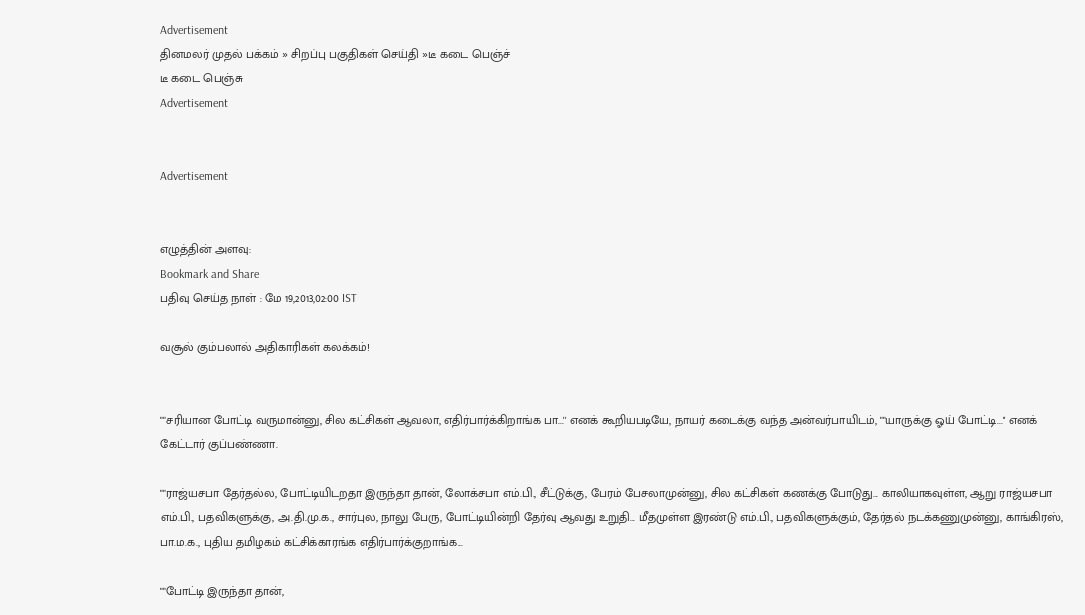Advertisement
தினமலர் முதல் பக்கம் » சிறப்பு பகுதிகள் செய்தி »டீ கடை பெஞ்ச்
டீ கடை பெஞ்சு
Advertisement


Advertisement


எழுத்தின் அளவு:
Bookmark and Share
பதிவு செய்த நாள் : மே 19,2013,02:00 IST

வசூல் கும்பலால் அதிகாரிகள் கலக்கம்!


""சரியான போட்டி வருமான்னு, சில கட்சிகள் ஆவலா, எதிர்பார்க்கிறாங்க பா...'' எனக் கூறியபடியே, நாயர் கடைக்கு வந்த அன்வர்பாயிடம், ""யாருக்கு ஓய் போட்டி...'' எனக் கேட்டார் குப்பண்ணா.

""ராஜ்யசபா தேர்தல்ல, போட்டியிடறதா இருந்தா தான், லோக்சபா எம்.பி., சீட்டுக்கு, பேரம் பேசலாமுன்னு, சில கட்சிகள் கணக்கு போடுது... காலியாகவுள்ள, ஆறு ராஜ்யசபா எம்.பி., பதவிகளுக்கு, அ.தி.மு.க., சார்புல, நாலு பேரு, போட்டியின்றி தேர்வு ஆவது உறுதி... மீதமுள்ள இரண்டு எம்.பி., பதவிகளுக்கும், தேர்தல் நடக்கணுமுன்னு, காங்கிரஸ், பா.ம.க., புதிய தமிழகம் கட்சிக்காரங்க எதிர்பார்க்குறாங்க...

""போட்டி இருந்தா தான்,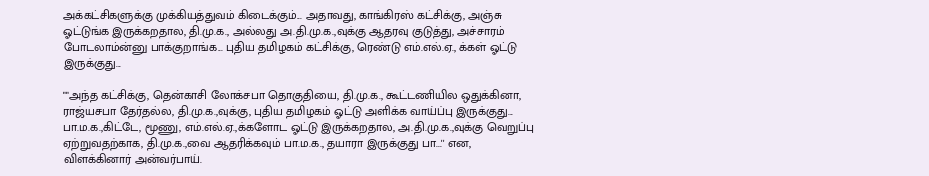அக்கட்சிகளுக்கு முக்கியத்துவம் கிடைக்கும்... அதாவது, காங்கிரஸ் கட்சிக்கு, அஞ்சு ஓட்டுங்க இருக்கறதால, தி.மு.க., அல்லது அ.தி.மு.க.,வுக்கு ஆதரவு குடுத்து, அச்சாரம் போடலாம்ன்னு பாக்குறாங்க... புதிய தமிழகம் கட்சிக்கு, ரெண்டு எம்.எல்.ஏ., க்கள் ஓட்டு இருக்குது...

""அந்த கட்சிக்கு, தென்காசி லோக்சபா தொகுதியை, தி.மு.க., கூட்டணியில ஒதுக்கினா, ராஜ்யசபா தேர்தல்ல, தி.மு.க.,வுக்கு, புதிய தமிழகம் ஓட்டு அளிக்க வாய்ப்பு இருக்குது... பா.ம.க.,கிட்டே, மூணு, எம்.எல்.ஏ.,க்களோட ஓட்டு இருக்கறதால, அ.தி.மு.க.,வுக்கு வெறுப்பு ஏற்றுவதற்காக, தி.மு.க.,வை ஆதரிக்கவும் பா.ம.க., தயாரா இருக்குது பா...'' என, விளக்கினார் அன்வர்பாய்.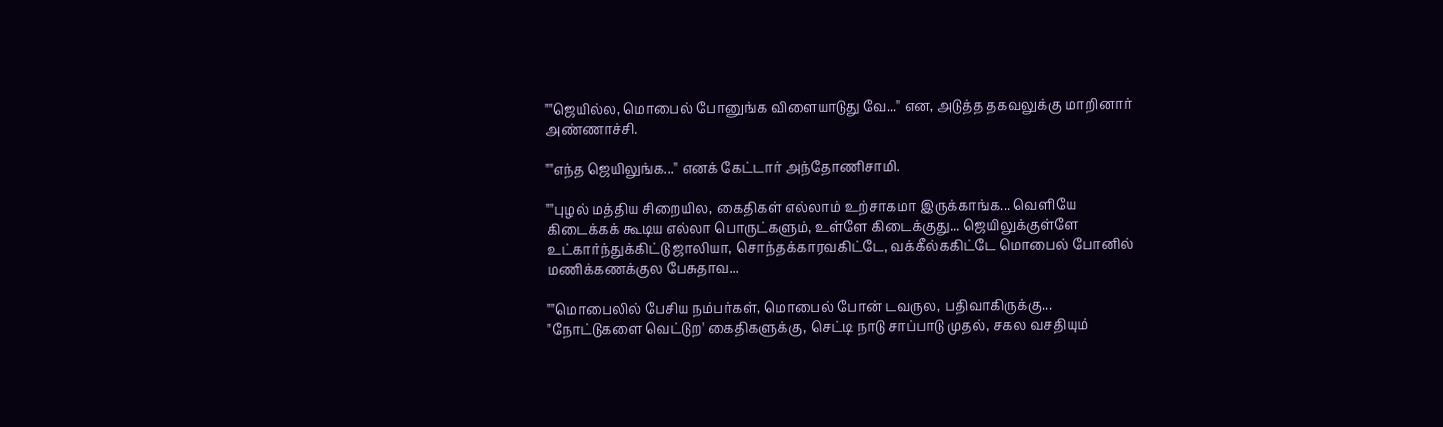""ஜெயில்ல, மொபைல் போனுங்க விளையாடுது வே...'' என, அடுத்த தகவலுக்கு மாறினார் அண்ணாச்சி.

""எந்த ஜெயிலுங்க...'' எனக் கேட்டார் அந்தோணிசாமி.

""புழல் மத்திய சிறையில, கைதிகள் எல்லாம் உற்சாகமா இருக்காங்க... வெளியே கிடைக்கக் கூடிய எல்லா பொருட்களும், உள்ளே கிடைக்குது... ஜெயிலுக்குள்ளே உட்கார்ந்துக்கிட்டு ஜாலியா, சொந்தக்காரவகிட்டே, வக்கீல்ககிட்டே மொபைல் போனில் மணிக்கணக்குல பேசுதாவ...

""மொபைலில் பேசிய நம்பர்கள், மொபைல் போன் டவருல, பதிவாகிருக்கு... "நோட்டுகளை வெட்டுற' கைதிகளுக்கு, செட்டி நாடு சாப்பாடு முதல், சகல வசதியும்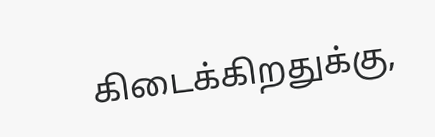கிடைக்கிறதுக்கு,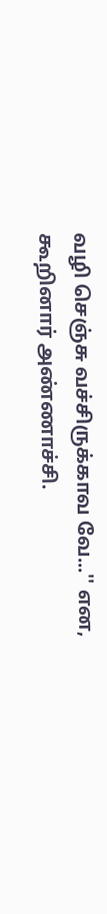வழி செஞ்சு வச்சிருக்காவ வே...'' என, கூறினார் அண்ணாச்சி.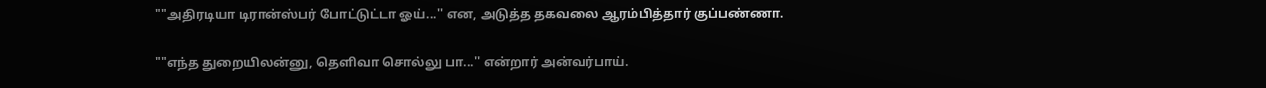""அதிரடியா டிரான்ஸ்பர் போட்டுட்டா ஓய்...'' என, அடுத்த தகவலை ஆரம்பித்தார் குப்பண்ணா.

""எந்த துறையிலன்னு, தெளிவா சொல்லு பா...'' என்றார் அன்வர்பாய்.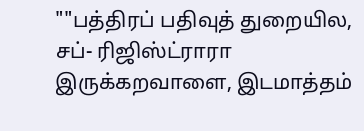""பத்திரப் பதிவுத் துறையில, சப்- ரிஜிஸ்ட்ராரா இருக்கறவாளை, இடமாத்தம்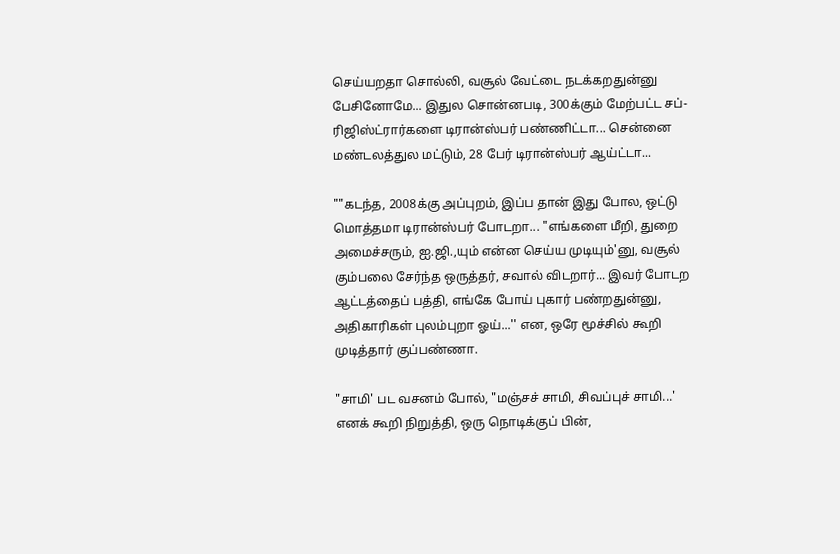செய்யறதா சொல்லி, வசூல் வேட்டை நடக்கறதுன்னு பேசினோமே... இதுல சொன்னபடி, 300க்கும் மேற்பட்ட சப்-ரிஜிஸ்ட்ரார்களை டிரான்ஸ்பர் பண்ணிட்டா... சென்னை மண்டலத்துல மட்டும், 28 பேர் டிரான்ஸ்பர் ஆய்ட்டா...

""கடந்த, 2008க்கு அப்புறம், இப்ப தான் இது போல, ஒட்டு மொத்தமா டிரான்ஸ்பர் போடறா... "எங்களை மீறி, துறை அமைச்சரும், ஐ.ஜி.,யும் என்ன செய்ய முடியும்'னு, வசூல் கும்பலை சேர்ந்த ஒருத்தர், சவால் விடறார்... இவர் போடற ஆட்டத்தைப் பத்தி, எங்கே போய் புகார் பண்றதுன்னு, அதிகாரிகள் புலம்புறா ஓய்...'' என, ஒரே மூச்சில் கூறி முடித்தார் குப்பண்ணா.

"சாமி' பட வசனம் போல், "மஞ்சச் சாமி, சிவப்புச் சாமி...' எனக் கூறி நிறுத்தி, ஒரு நொடிக்குப் பின்,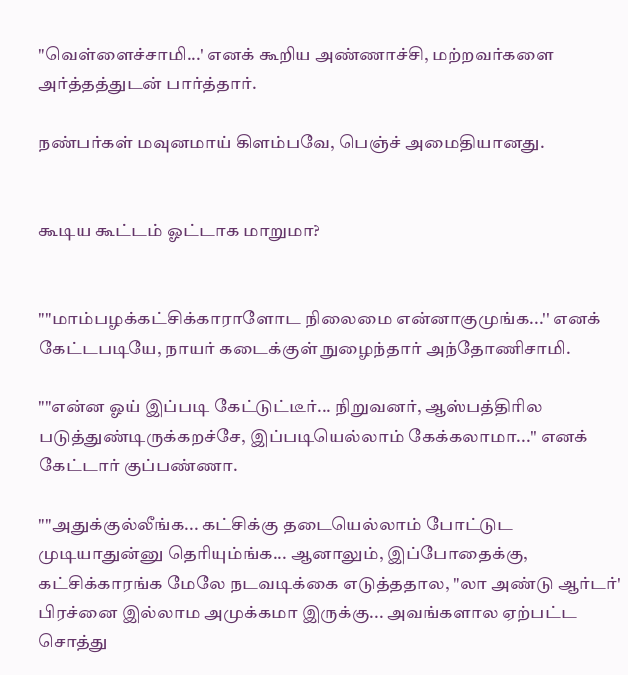"வெள்ளைச்சாமி...' எனக் கூறிய அண்ணாச்சி, மற்றவர்களை அர்த்தத்துடன் பார்த்தார்.

நண்பர்கள் மவுனமாய் கிளம்பவே, பெஞ்ச் அமைதியானது.


கூடிய கூட்டம் ஓட்டாக மாறுமா?


""மாம்பழக்கட்சிக்காராளோட நிலைமை என்னாகுமுங்க...'' எனக் கேட்டபடியே, நாயர் கடைக்குள் நுழைந்தார் அந்தோணிசாமி.

""என்ன ஓய் இப்படி கேட்டுட்டீர்... நிறுவனர், ஆஸ்பத்திரில படுத்துண்டிருக்கறச்சே, இப்படியெல்லாம் கேக்கலாமா...'' எனக் கேட்டார் குப்பண்ணா.

""அதுக்குல்லீங்க... கட்சிக்கு தடையெல்லாம் போட்டுட முடியாதுன்னு தெரியும்ங்க... ஆனாலும், இப்போதைக்கு, கட்சிக்காரங்க மேலே நடவடிக்கை எடுத்ததால, "லா அண்டு ஆர்டர்' பிரச்னை இல்லாம அமுக்கமா இருக்கு... அவங்களால ஏற்பட்ட சொத்து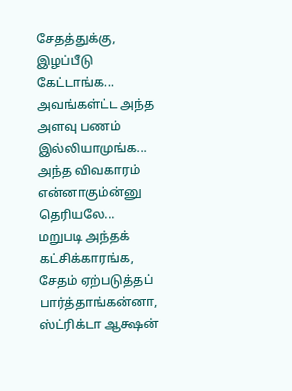சேதத்துக்கு, இழப்பீடு கேட்டாங்க... அவங்கள்ட்ட அந்த அளவு பணம் இல்லியாமுங்க... அந்த விவகாரம் என்னாகும்ன்னு தெரியலே... மறுபடி அந்தக் கட்சிக்காரங்க, சேதம் ஏற்படுத்தப் பார்த்தாங்கன்னா, ஸ்ட்ரிக்டா ஆக்ஷன்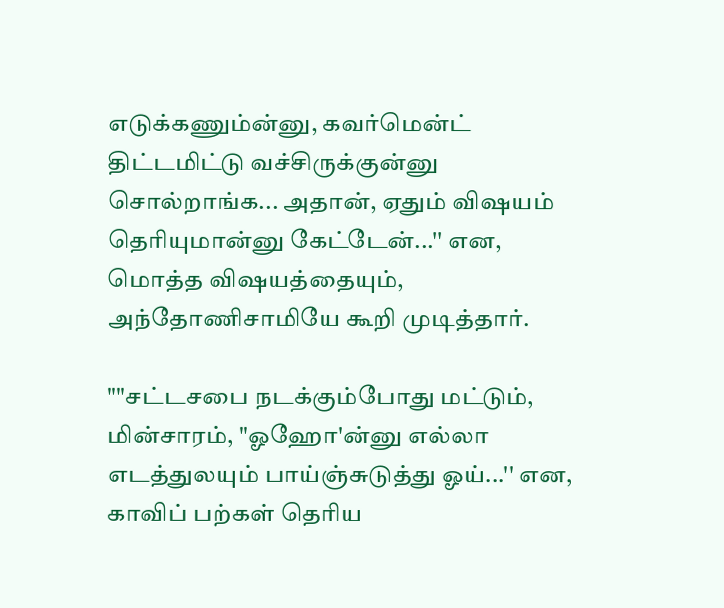எடுக்கணும்ன்னு, கவர்மென்ட் திட்டமிட்டு வச்சிருக்குன்னு சொல்றாங்க... அதான், ஏதும் விஷயம் தெரியுமான்னு கேட்டேன்...'' என, மொத்த விஷயத்தையும், அந்தோணிசாமியே கூறி முடித்தார்.

""சட்டசபை நடக்கும்போது மட்டும், மின்சாரம், "ஓஹோ'ன்னு எல்லா எடத்துலயும் பாய்ஞ்சுடுத்து ஓய்...'' என, காவிப் பற்கள் தெரிய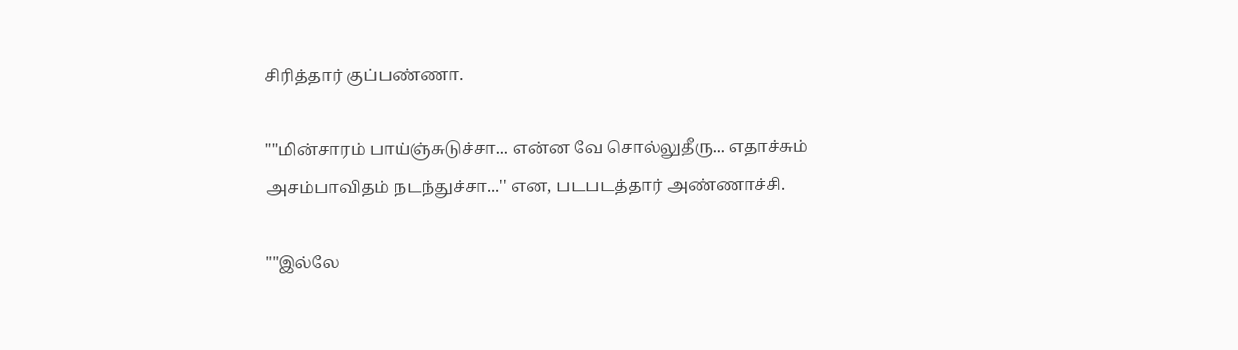சிரித்தார் குப்பண்ணா.

""மின்சாரம் பாய்ஞ்சுடுச்சா... என்ன வே சொல்லுதீரு... எதாச்சும் அசம்பாவிதம் நடந்துச்சா...'' என, படபடத்தார் அண்ணாச்சி.

""இல்லே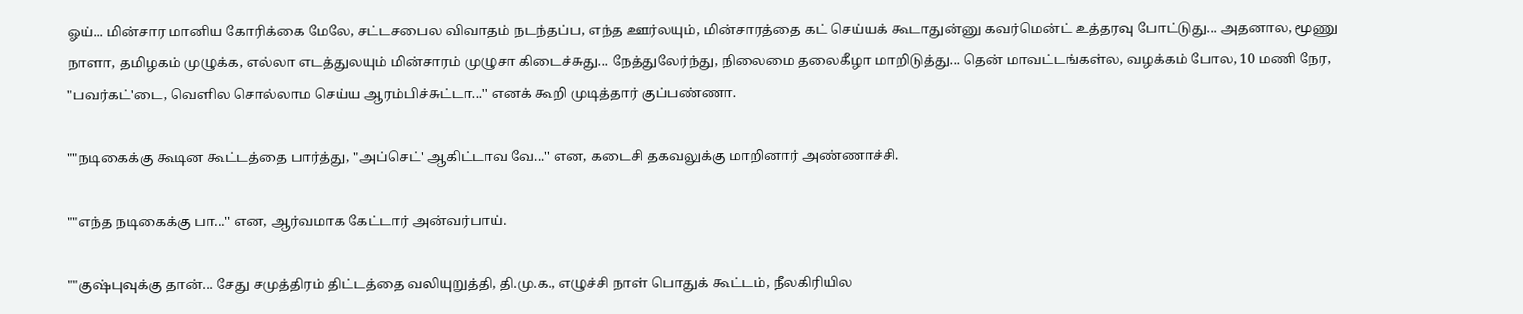ஓய்... மின்சார மானிய கோரிக்கை மேலே, சட்டசபைல விவாதம் நடந்தப்ப, எந்த ஊர்லயும், மின்சாரத்தை கட் செய்யக் கூடாதுன்னு கவர்மென்ட் உத்தரவு போட்டுது... அதனால, மூணு நாளா, தமிழகம் முழுக்க, எல்லா எடத்துலயும் மின்சாரம் முழுசா கிடைச்சுது... நேத்துலேர்ந்து, நிலைமை தலைகீழா மாறிடுத்து... தென் மாவட்டங்கள்ல, வழக்கம் போல, 10 மணி நேர, "பவர்கட்'டை, வெளில சொல்லாம செய்ய ஆரம்பிச்சுட்டா...'' எனக் கூறி முடித்தார் குப்பண்ணா.

""நடிகைக்கு கூடின கூட்டத்தை பார்த்து, "அப்செட்' ஆகிட்டாவ வே...'' என, கடைசி தகவலுக்கு மாறினார் அண்ணாச்சி.

""எந்த நடிகைக்கு பா...'' என, ஆர்வமாக கேட்டார் அன்வர்பாய்.

""குஷ்புவுக்கு தான்... சேது சமுத்திரம் திட்டத்தை வலியுறுத்தி, தி.மு.க., எழுச்சி நாள் பொதுக் கூட்டம், நீலகிரியில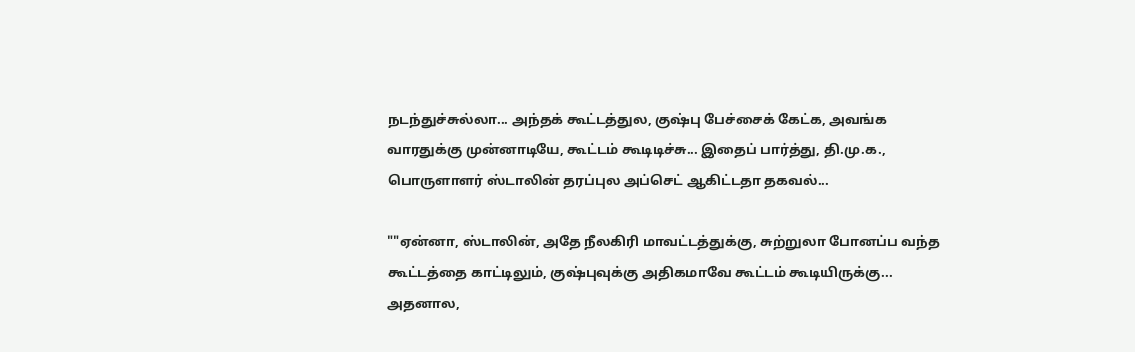நடந்துச்சுல்லா... அந்தக் கூட்டத்துல, குஷ்பு பேச்சைக் கேட்க, அவங்க வாரதுக்கு முன்னாடியே, கூட்டம் கூடிடிச்சு... இதைப் பார்த்து, தி.மு.க., பொருளாளர் ஸ்டாலின் தரப்புல அப்செட் ஆகிட்டதா தகவல்...

""ஏன்னா, ஸ்டாலின், அதே நீலகிரி மாவட்டத்துக்கு, சுற்றுலா போனப்ப வந்த கூட்டத்தை காட்டிலும், குஷ்புவுக்கு அதிகமாவே கூட்டம் கூடியிருக்கு... அதனால,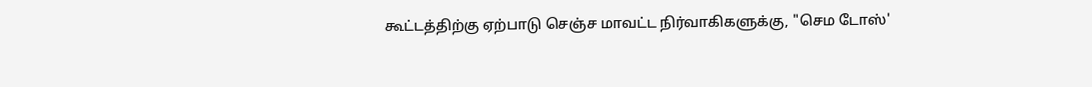கூட்டத்திற்கு ஏற்பாடு செஞ்ச மாவட்ட நிர்வாகிகளுக்கு, "செம டோஸ்'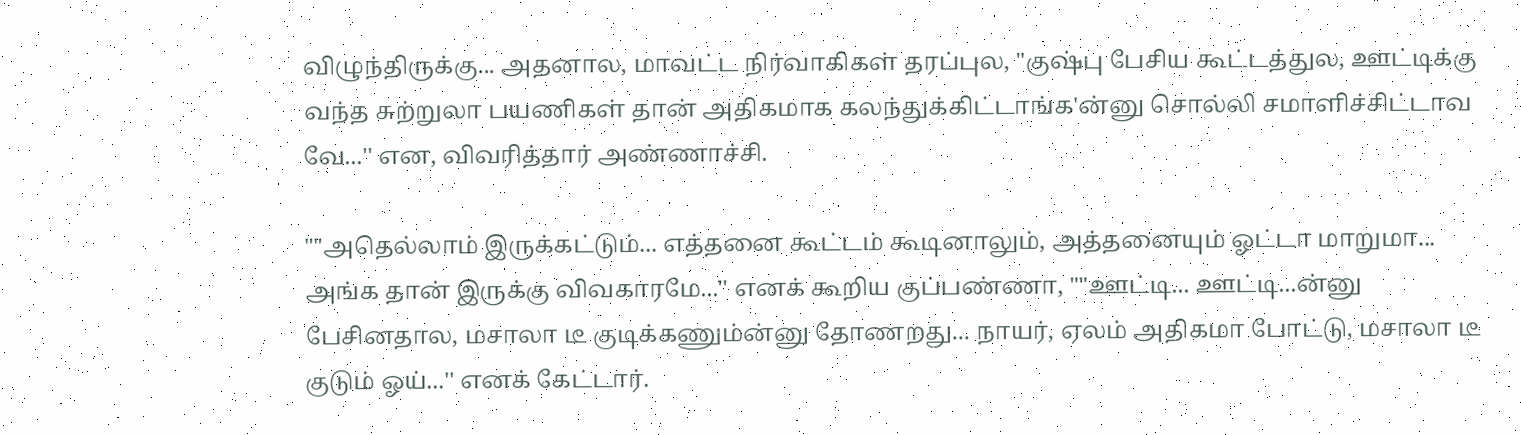விழுந்திருக்கு... அதனால, மாவட்ட நிர்வாகிகள் தரப்புல, "குஷ்பு பேசிய கூட்டத்துல, ஊட்டிக்கு வந்த சுற்றுலா பயணிகள் தான் அதிகமாக கலந்துக்கிட்டாங்க'ன்னு சொல்லி சமாளிச்சிட்டாவ வே...'' என, விவரித்தார் அண்ணாச்சி.

""அதெல்லாம் இருக்கட்டும்... எத்தனை கூட்டம் கூடினாலும், அத்தனையும் ஓட்டா மாறுமா... அங்க தான் இருக்கு விவகாரமே...'' எனக் கூறிய குப்பண்ணா, ""ஊட்டி... ஊட்டி...ன்னு பேசினதால, மசாலா டீ குடிக்கணும்ன்னு தோணறது... நாயர், ஏலம் அதிகமா போட்டு, மசாலா டீ குடும் ஓய்...'' எனக் கேட்டார்.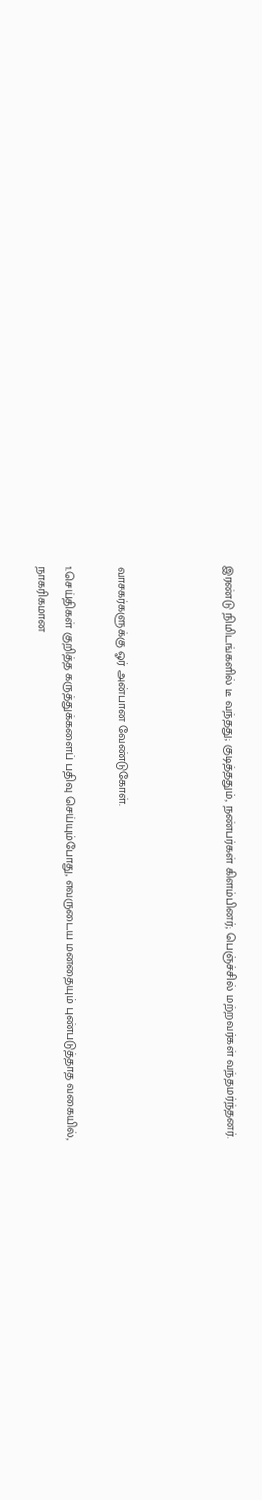இரண்டு நிமிடங்களில் டீ வந்தது; குடித்ததும், நண்பர்கள் கிளம்பினர்; பெஞ்ச்சில் மற்றவர்கள் வந்தமர்ந்தனர்.



வாசகர்களுக்கு ஓர் அன்பான வேண்டுகோள்.

1.செய்திகள் குறித்த கருத்துக்களைப் பதிவு செய்யும்போது, எவருடைய மனதையும் புண்படுத்தாத வகையில், நாகரிகமான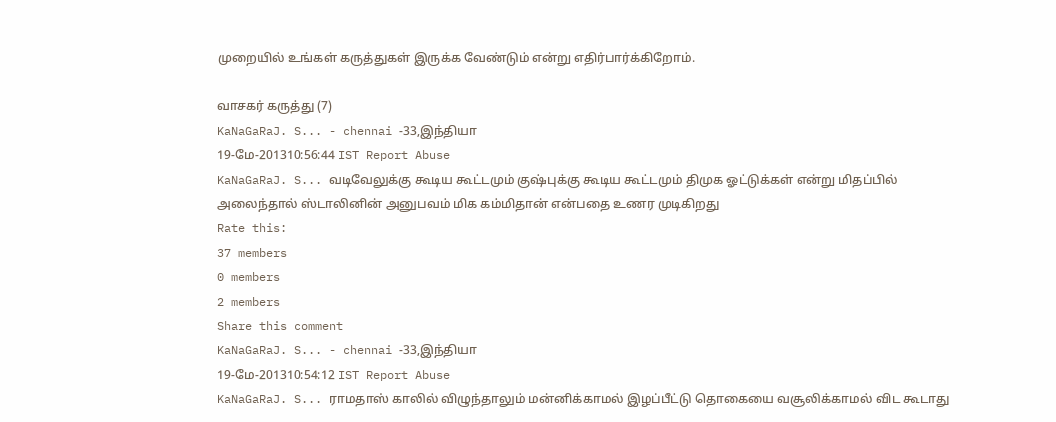முறையில் உங்கள் கருத்துகள் இருக்க வேண்டும் என்று எதிர்பார்க்கிறோம்.

வாசகர் கருத்து (7)
KaNaGaRaJ. S... - chennai -33,இந்தியா
19-மே-201310:56:44 IST Report Abuse
KaNaGaRaJ. S... வடிவேலுக்கு கூடிய கூட்டமும் குஷ்புக்கு கூடிய கூட்டமும் திமுக ஓட்டுக்கள் என்று மிதப்பில் அலைந்தால் ஸ்டாலினின் அனுபவம் மிக கம்மிதான் என்பதை உணர முடிகிறது
Rate this:
37 members
0 members
2 members
Share this comment
KaNaGaRaJ. S... - chennai -33,இந்தியா
19-மே-201310:54:12 IST Report Abuse
KaNaGaRaJ. S... ராமதாஸ் காலில் விழுந்தாலும் மன்னிக்காமல் இழப்பீட்டு தொகையை வசூலிக்காமல் விட கூடாது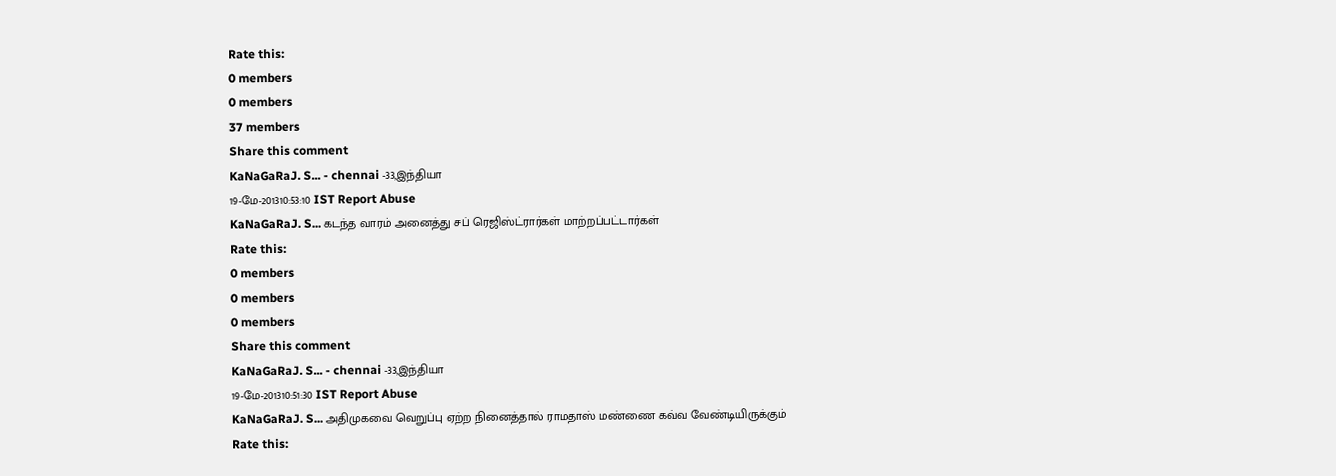Rate this:
0 members
0 members
37 members
Share this comment
KaNaGaRaJ. S... - chennai -33,இந்தியா
19-மே-201310:53:10 IST Report Abuse
KaNaGaRaJ. S... கடந்த வாரம் அனைத்து சப் ரெஜிஸ்ட்ரார்கள் மாற்றப்பட்டார்கள்
Rate this:
0 members
0 members
0 members
Share this comment
KaNaGaRaJ. S... - chennai -33,இந்தியா
19-மே-201310:51:30 IST Report Abuse
KaNaGaRaJ. S... அதிமுகவை வெறுப்பு ஏற்ற நினைத்தால் ராமதாஸ் மண்ணை கவ்வ வேண்டியிருக்கும்
Rate this: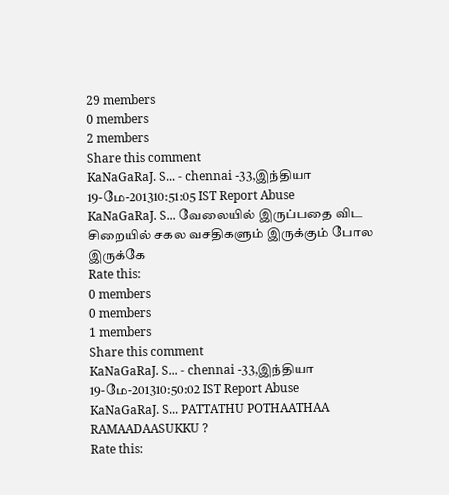29 members
0 members
2 members
Share this comment
KaNaGaRaJ. S... - chennai -33,இந்தியா
19-மே-201310:51:05 IST Report Abuse
KaNaGaRaJ. S... வேலையில் இருப்பதை விட சிறையில் சகல வசதிகளும் இருக்கும் போல இருக்கே
Rate this:
0 members
0 members
1 members
Share this comment
KaNaGaRaJ. S... - chennai -33,இந்தியா
19-மே-201310:50:02 IST Report Abuse
KaNaGaRaJ. S... PATTATHU POTHAATHAA RAMAADAASUKKU ?
Rate this: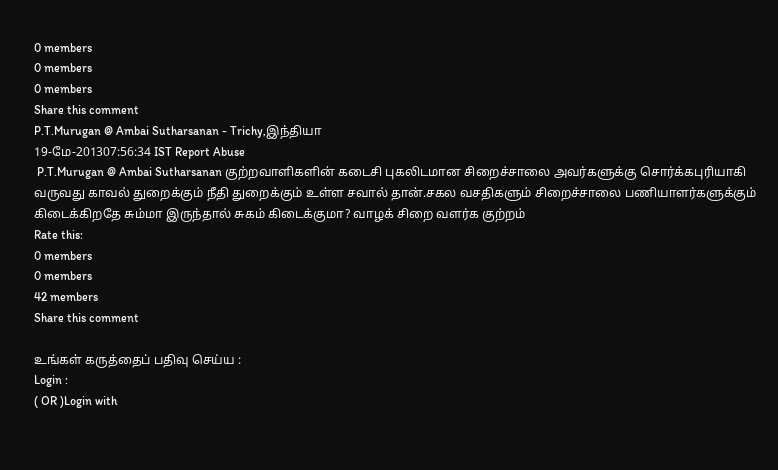0 members
0 members
0 members
Share this comment
P.T.Murugan @ Ambai Sutharsanan - Trichy,இந்தியா
19-மே-201307:56:34 IST Report Abuse
 P.T.Murugan @ Ambai Sutharsanan குற்றவாளிகளின் கடைசி புகலிடமான சிறைச்சாலை அவர்களுக்கு சொர்க்கபுரியாகி வருவது காவல் துறைக்கும் நீதி துறைக்கும் உள்ள சவால் தான்.சகல வசதிகளும் சிறைச்சாலை பணியாளர்களுக்கும் கிடைக்கிறதே சும்மா இருந்தால் சுகம் கிடைக்குமா? வாழக் சிறை வளர்க குற்றம்
Rate this:
0 members
0 members
42 members
Share this comment

உங்கள் கருத்தைப் பதிவு செய்ய :
Login :
( OR )Login with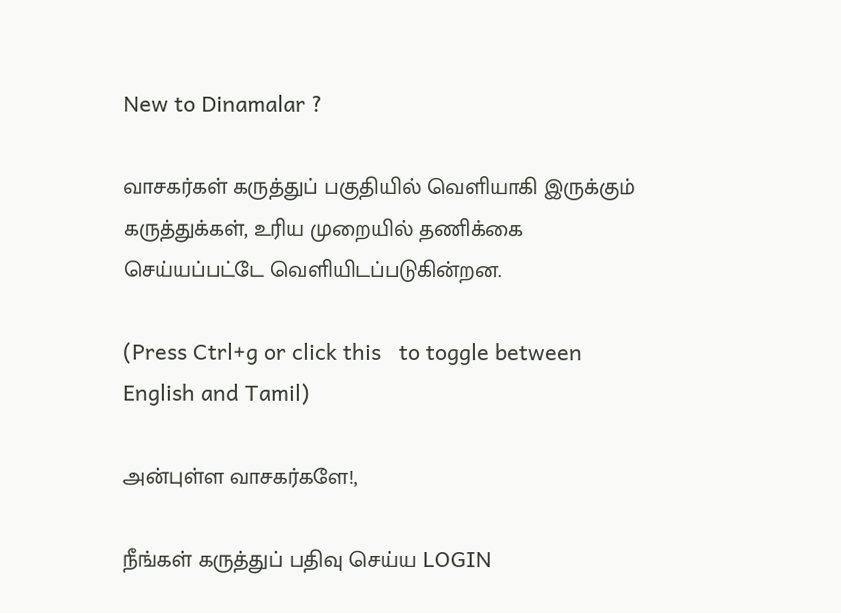New to Dinamalar ?

வாசகர்கள் கருத்துப் பகுதியில் வெளியாகி இருக்கும் கருத்துக்கள், உரிய முறையில் தணிக்கை செய்யப்பட்டே வெளியி‌டப்படுகின்றன.

(Press Ctrl+g or click this   to toggle between English and Tamil)

அன்புள்ள வாசகர்களே!,

நீங்கள் கருத்துப் பதிவு செய்ய LOGIN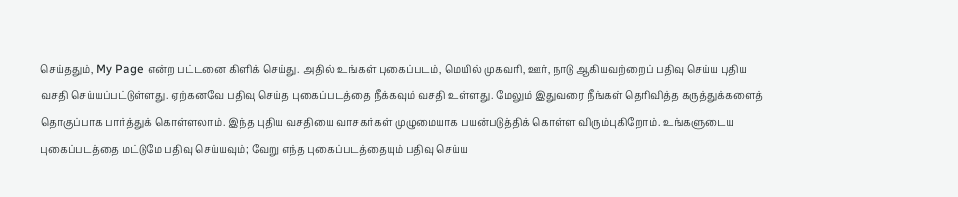செய்ததும், My Page என்ற பட்டனை கிளிக் செய்து. அதில் உங்கள் புகைப்படம், மெயில் முகவரி, ஊர், நாடு ஆகியவற்றைப் பதிவு செய்ய புதிய வசதி செய்யப்பட்டுள்ளது. ஏற்கனவே பதிவு செய்த புகைப்படத்தை நீக்கவும் வசதி உள்ளது. மேலும் இதுவரை நீங்கள் தெரிவித்த கருத்துக்களைத் தொகுப்பாக பார்த்துக் கொள்ளலாம். இந்த புதிய வசதியை வாசகர்கள் முழுமையாக பயன்படுத்திக் கொள்ள விரும்புகிறோம். உங்களுடைய புகைப்படத்தை மட்டுமே பதிவு செய்யவும்; வேறு எந்த புகைப்படத்தையும் பதிவு செய்ய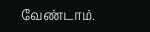வேண்டாம்.